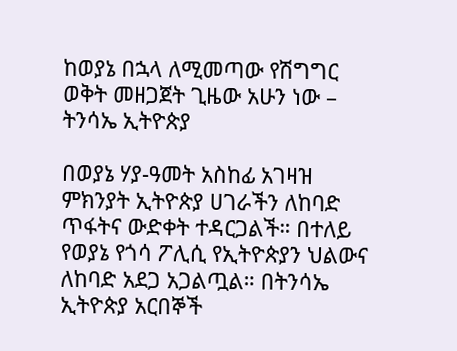ከወያኔ በኋላ ለሚመጣው የሽግግር ወቅት መዘጋጀት ጊዜው አሁን ነው – ትንሳኤ ኢትዮጵያ

በወያኔ ሃያ-ዓመት አስከፊ አገዛዝ ምክንያት ኢትዮጵያ ሀገራችን ለከባድ ጥፋትና ውድቀት ተዳርጋልች። በተለይ የወያኔ የጎሳ ፖሊሲ የኢትዮጵያን ህልውና ለከባድ አደጋ አጋልጧል። በትንሳኤ ኢትዮጵያ አርበኞች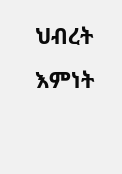ህብረት እምነት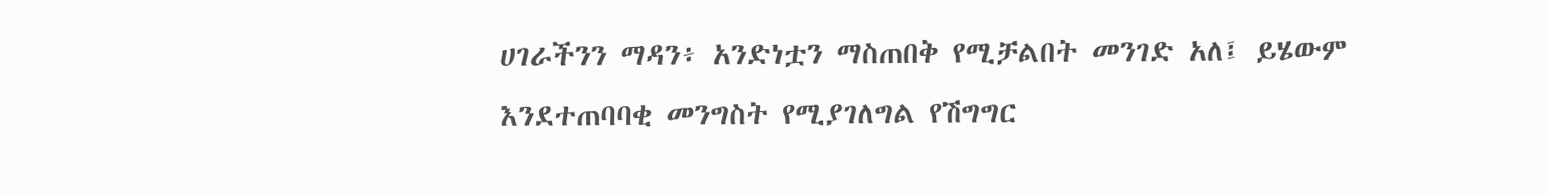ሀገራችንን ማዳን፥ አንድነቷን ማስጠበቅ የሚቻልበት መንገድ አለ፤ ይሄውም እንደተጠባባቂ መንግስት የሚያገለግል የሽግግር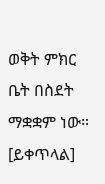ወቅት ምክር ቤት በስደት ማቋቋም ነው። [ይቀጥላል]